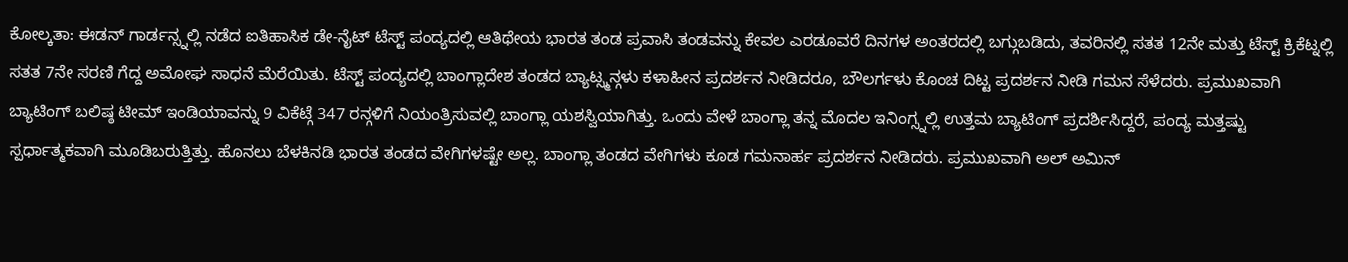ಕೋಲ್ಕತಾ: ಈಡನ್ ಗಾರ್ಡನ್ಸ್ನಲ್ಲಿ ನಡೆದ ಐತಿಹಾಸಿಕ ಡೇ-ನೈಟ್ ಟೆಸ್ಟ್ ಪಂದ್ಯದಲ್ಲಿ ಆತಿಥೇಯ ಭಾರತ ತಂಡ ಪ್ರವಾಸಿ ತಂಡವನ್ನು ಕೇವಲ ಎರಡೂವರೆ ದಿನಗಳ ಅಂತರದಲ್ಲಿ ಬಗ್ಗುಬಡಿದು, ತವರಿನಲ್ಲಿ ಸತತ 12ನೇ ಮತ್ತು ಟೆಸ್ಟ್ ಕ್ರಿಕೆಟ್ನಲ್ಲಿ ಸತತ 7ನೇ ಸರಣಿ ಗೆದ್ದ ಅಮೋಘ ಸಾಧನೆ ಮೆರೆಯಿತು. ಟೆಸ್ಟ್ ಪಂದ್ಯದಲ್ಲಿ ಬಾಂಗ್ಲಾದೇಶ ತಂಡದ ಬ್ಯಾಟ್ಸ್ಮನ್ಗಳು ಕಳಾಹೀನ ಪ್ರದರ್ಶನ ನೀಡಿದರೂ, ಬೌಲರ್ಗಳು ಕೊಂಚ ದಿಟ್ಟ ಪ್ರದರ್ಶನ ನೀಡಿ ಗಮನ ಸೆಳೆದರು. ಪ್ರಮುಖವಾಗಿ ಬ್ಯಾಟಿಂಗ್ ಬಲಿಷ್ಠ ಟೀಮ್ ಇಂಡಿಯಾವನ್ನು 9 ವಿಕೆಟ್ಗೆ 347 ರನ್ಗಳಿಗೆ ನಿಯಂತ್ರಿಸುವಲ್ಲಿ ಬಾಂಗ್ಲಾ ಯಶಸ್ವಿಯಾಗಿತ್ತು. ಒಂದು ವೇಳೆ ಬಾಂಗ್ಲಾ ತನ್ನ ಮೊದಲ ಇನಿಂಗ್ಸ್ನಲ್ಲಿ ಉತ್ತಮ ಬ್ಯಾಟಿಂಗ್ ಪ್ರದರ್ಶಿಸಿದ್ದರೆ, ಪಂದ್ಯ ಮತ್ತಷ್ಟು ಸ್ಪರ್ಧಾತ್ಮಕವಾಗಿ ಮೂಡಿಬರುತ್ತಿತ್ತು. ಹೊನಲು ಬೆಳಕಿನಡಿ ಭಾರತ ತಂಡದ ವೇಗಿಗಳಷ್ಟೇ ಅಲ್ಲ. ಬಾಂಗ್ಲಾ ತಂಡದ ವೇಗಿಗಳು ಕೂಡ ಗಮನಾರ್ಹ ಪ್ರದರ್ಶನ ನೀಡಿದರು. ಪ್ರಮುಖವಾಗಿ ಅಲ್ ಅಮಿನ್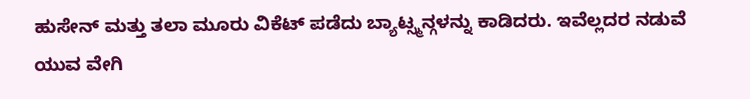ಹುಸೇನ್ ಮತ್ತು ತಲಾ ಮೂರು ವಿಕೆಟ್ ಪಡೆದು ಬ್ಯಾಟ್ಸ್ಮನ್ಗಳನ್ನು ಕಾಡಿದರು. ಇವೆಲ್ಲದರ ನಡುವೆ ಯುವ ವೇಗಿ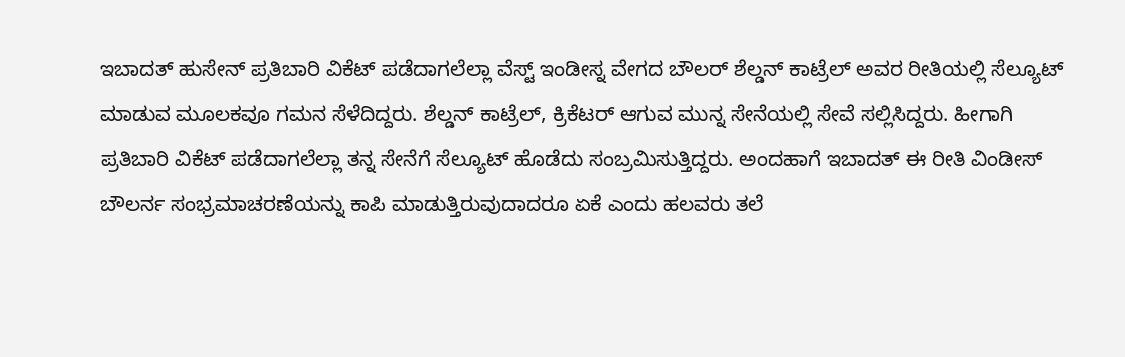ಇಬಾದತ್ ಹುಸೇನ್ ಪ್ರತಿಬಾರಿ ವಿಕೆಟ್ ಪಡೆದಾಗಲೆಲ್ಲಾ ವೆಸ್ಟ್ ಇಂಡೀಸ್ನ ವೇಗದ ಬೌಲರ್ ಶೆಲ್ಡನ್ ಕಾಟ್ರೆಲ್ ಅವರ ರೀತಿಯಲ್ಲಿ ಸೆಲ್ಯೂಟ್ ಮಾಡುವ ಮೂಲಕವೂ ಗಮನ ಸೆಳೆದಿದ್ದರು. ಶೆಲ್ಡನ್ ಕಾಟ್ರೆಲ್, ಕ್ರಿಕೆಟರ್ ಆಗುವ ಮುನ್ನ ಸೇನೆಯಲ್ಲಿ ಸೇವೆ ಸಲ್ಲಿಸಿದ್ದರು. ಹೀಗಾಗಿ ಪ್ರತಿಬಾರಿ ವಿಕೆಟ್ ಪಡೆದಾಗಲೆಲ್ಲಾ ತನ್ನ ಸೇನೆಗೆ ಸೆಲ್ಯೂಟ್ ಹೊಡೆದು ಸಂಬ್ರಮಿಸುತ್ತಿದ್ದರು. ಅಂದಹಾಗೆ ಇಬಾದತ್ ಈ ರೀತಿ ವಿಂಡೀಸ್ ಬೌಲರ್ನ ಸಂಭ್ರಮಾಚರಣೆಯನ್ನು ಕಾಪಿ ಮಾಡುತ್ತಿರುವುದಾದರೂ ಏಕೆ ಎಂದು ಹಲವರು ತಲೆ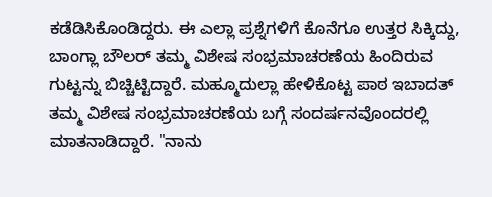ಕಡೆಡಿಸಿಕೊಂಡಿದ್ದರು. ಈ ಎಲ್ಲಾ ಪ್ರಶ್ನೆಗಳಿಗೆ ಕೊನೆಗೂ ಉತ್ತರ ಸಿಕ್ಕಿದ್ದು, ಬಾಂಗ್ಲಾ ಬೌಲರ್ ತಮ್ಮ ವಿಶೇಷ ಸಂಭ್ರಮಾಚರಣೆಯ ಹಿಂದಿರುವ ಗುಟ್ಟನ್ನು ಬಿಚ್ಚಿಟ್ಟಿದ್ದಾರೆ. ಮಹ್ಮೂದುಲ್ಲಾ ಹೇಳಿಕೊಟ್ಟ ಪಾಠ ಇಬಾದತ್ ತಮ್ಮ ವಿಶೇಷ ಸಂಭ್ರಮಾಚರಣೆಯ ಬಗ್ಗೆ ಸಂದರ್ಷನವೊಂದರಲ್ಲಿ ಮಾತನಾಡಿದ್ದಾರೆ. "ನಾನು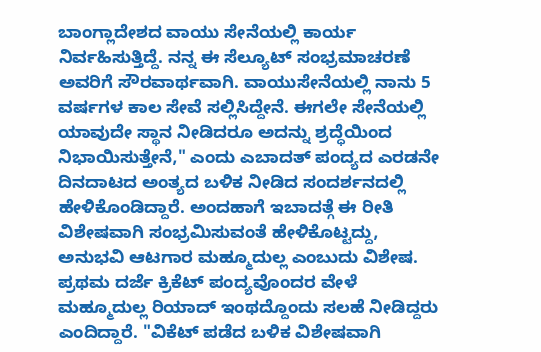ಬಾಂಗ್ಲಾದೇಶದ ವಾಯು ಸೇನೆಯಲ್ಲಿ ಕಾರ್ಯ ನಿರ್ವಹಿಸುತ್ತಿದ್ದೆ. ನನ್ನ ಈ ಸೆಲ್ಯೂಟ್ ಸಂಭ್ರಮಾಚರಣೆ ಅವರಿಗೆ ಸೌರವಾರ್ಥವಾಗಿ. ವಾಯುಸೇನೆಯಲ್ಲಿ ನಾನು 5 ವರ್ಷಗಳ ಕಾಲ ಸೇವೆ ಸಲ್ಲಿಸಿದ್ದೇನೆ. ಈಗಲೇ ಸೇನೆಯಲ್ಲಿ ಯಾವುದೇ ಸ್ಥಾನ ನೀಡಿದರೂ ಅದನ್ನು ಶ್ರದ್ಧೆಯಿಂದ ನಿಭಾಯಿಸುತ್ತೇನೆ," ಎಂದು ಎಬಾದತ್ ಪಂದ್ಯದ ಎರಡನೇ ದಿನದಾಟದ ಅಂತ್ಯದ ಬಳಿಕ ನೀಡಿದ ಸಂದರ್ಶನದಲ್ಲಿ ಹೇಳಿಕೊಂಡಿದ್ದಾರೆ. ಅಂದಹಾಗೆ ಇಬಾದತ್ಗೆ ಈ ರೀತಿ ವಿಶೇಷವಾಗಿ ಸಂಭ್ರಮಿಸುವಂತೆ ಹೇಳಿಕೊಟ್ಟದ್ದು, ಅನುಭವಿ ಆಟಗಾರ ಮಹ್ಮೂದುಲ್ಲ ಎಂಬುದು ವಿಶೇಷ. ಪ್ರಥಮ ದರ್ಜೆ ಕ್ರಿಕೆಟ್ ಪಂದ್ಯವೊಂದರ ವೇಳೆ ಮಹ್ಮೂದುಲ್ಲ ರಿಯಾದ್ ಇಂಥದ್ದೊಂದು ಸಲಹೆ ನೀಡಿದ್ದರು ಎಂದಿದ್ದಾರೆ. "ವಿಕೆಟ್ ಪಡೆದ ಬಳಿಕ ವಿಶೇಷವಾಗಿ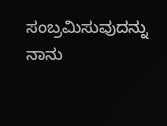ಸಂಬ್ರಮಿಸುವುದನ್ನು ನಾನು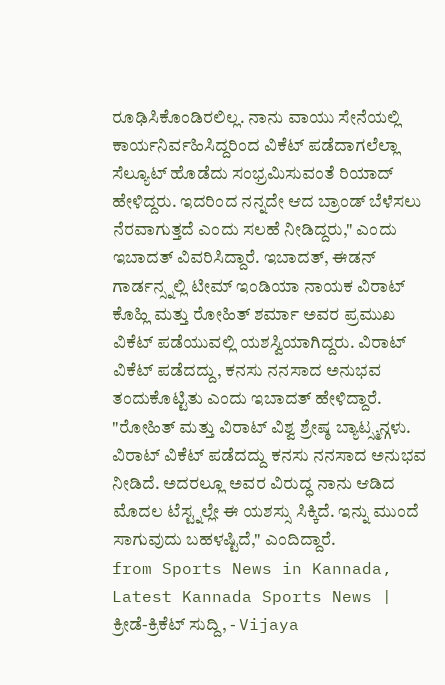ರೂಢಿಸಿಕೊಂಡಿರಲಿಲ್ಲ. ನಾನು ವಾಯು ಸೇನೆಯಲ್ಲಿ ಕಾರ್ಯನಿರ್ವಹಿಸಿದ್ದರಿಂದ ವಿಕೆಟ್ ಪಡೆದಾಗಲೆಲ್ಲಾ ಸೆಲ್ಯೂಟ್ ಹೊಡೆದು ಸಂಭ್ರಮಿಸುವಂತೆ ರಿಯಾದ್ ಹೇಳಿದ್ದರು. ಇದರಿಂದ ನನ್ನದೇ ಆದ ಬ್ರಾಂಡ್ ಬೆಳೆಸಲು ನೆರವಾಗುತ್ತದೆ ಎಂದು ಸಲಹೆ ನೀಡಿದ್ದರು," ಎಂದು ಇಬಾದತ್ ವಿವರಿಸಿದ್ದಾರೆ. ಇಬಾದತ್, ಈಡನ್ ಗಾರ್ಡನ್ಸ್ನಲ್ಲಿ ಟೀಮ್ ಇಂಡಿಯಾ ನಾಯಕ ವಿರಾಟ್ ಕೊಹ್ಲಿ ಮತ್ತು ರೋಹಿತ್ ಶರ್ಮಾ ಅವರ ಪ್ರಮುಖ ವಿಕೆಟ್ ಪಡೆಯುವಲ್ಲಿ ಯಶಸ್ವಿಯಾಗಿದ್ದರು. ವಿರಾಟ್ ವಿಕೆಟ್ ಪಡೆದದ್ದು, ಕನಸು ನನಸಾದ ಅನುಭವ ತಂದುಕೊಟ್ಟಿತು ಎಂದು ಇಬಾದತ್ ಹೇಳಿದ್ದಾರೆ. "ರೋಹಿತ್ ಮತ್ತು ವಿರಾಟ್ ವಿಶ್ವ ಶ್ರೇಷ್ಠ ಬ್ಯಾಟ್ಸ್ಮನ್ಗಳು. ವಿರಾಟ್ ವಿಕೆಟ್ ಪಡೆದದ್ದು ಕನಸು ನನಸಾದ ಅನುಭವ ನೀಡಿದೆ. ಅದರಲ್ಲೂ ಅವರ ವಿರುದ್ಧ ನಾನು ಆಡಿದ ಮೊದಲ ಟೆಸ್ಟ್ನಲ್ಲೇ ಈ ಯಶಸ್ಸು ಸಿಕ್ಕಿದೆ. ಇನ್ನು ಮುಂದೆ ಸಾಗುವುದು ಬಹಳಷ್ಟಿದೆ," ಎಂದಿದ್ದಾರೆ.
from Sports News in Kannada, Latest Kannada Sports News | ಕ್ರೀಡೆ-ಕ್ರಿಕೆಟ್ ಸುದ್ದಿ, - Vijaya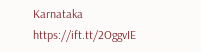Karnataka https://ift.tt/2OggvIE